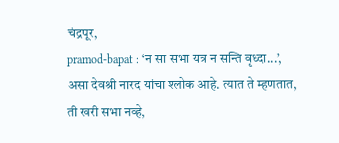चंद्रपूर,
pramod-bapat : ‘न सा सभा यत्र न सन्ति वृध्दा...’, असा देवश्री नारद यांचा श्लोक आहे. त्यात ते म्हणतात, ती खरी सभा नव्हे,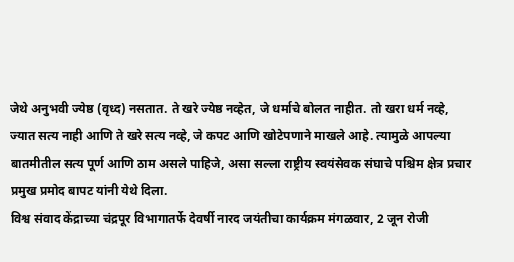जेथे अनुभवी ज्येष्ठ (वृध्द) नसतात. ते खरे ज्येष्ठ नव्हेत, जे धर्माचे बोलत नाहीत. तो खरा धर्म नव्हे, ज्यात सत्य नाही आणि ते खरे सत्य नव्हे, जे कपट आणि खोटेपणाने माखले आहे. त्यामुळे आपल्या बातमीतील सत्य पूर्ण आणि ठाम असले पाहिजे, असा सल्ला राष्ट्रीय स्वयंसेवक संघाचे पश्चिम क्षेत्र प्रचार प्रमुख प्रमोद बापट यांनी येथे दिला.
विश्व संवाद केंद्राच्या चंद्रपूर विभागातर्फे देवर्षी नारद जयंतीचा कार्यक्रम मंगळवार, 2 जून रोजी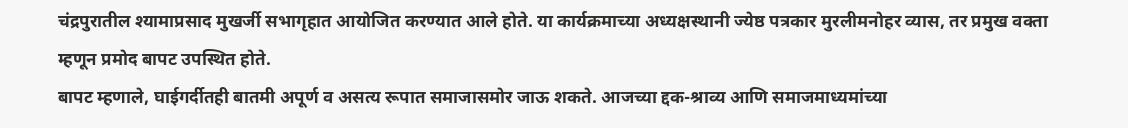चंद्रपुरातील श्यामाप्रसाद मुखर्जी सभागृहात आयोजित करण्यात आले होते. या कार्यक्रमाच्या अध्यक्षस्थानी ज्येष्ठ पत्रकार मुरलीमनोहर व्यास, तर प्रमुख वक्ता म्हणून प्रमोद बापट उपस्थित होते.
बापट म्हणाले, घाईगर्दीतही बातमी अपूर्ण व असत्य रूपात समाजासमोर जाऊ शकते. आजच्या द्दक-श्राव्य आणि समाजमाध्यमांच्या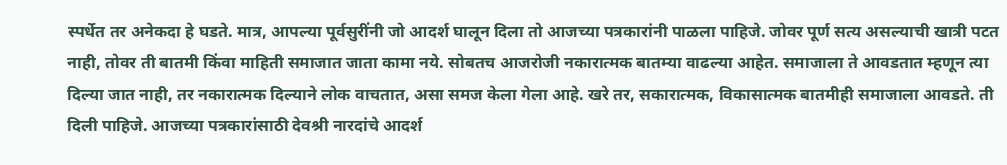स्पर्धेत तर अनेकदा हे घडते. मात्र, आपल्या पूर्वसुरींनी जो आदर्श घालून दिला तो आजच्या पत्रकारांनी पाळला पाहिजे. जोवर पूर्ण सत्य असल्याची खात्री पटत नाही, तोवर ती बातमी किंवा माहिती समाजात जाता कामा नये. सोबतच आजरोजी नकारात्मक बातम्या वाढल्या आहेत. समाजाला ते आवडतात म्हणून त्या दिल्या जात नाही, तर नकारात्मक दिल्याने लोक वाचतात, असा समज केला गेला आहे. खरे तर, सकारात्मक, विकासात्मक बातमीही समाजाला आवडते. ती दिली पाहिजे. आजच्या पत्रकारांसाठी देवश्री नारदांचे आदर्श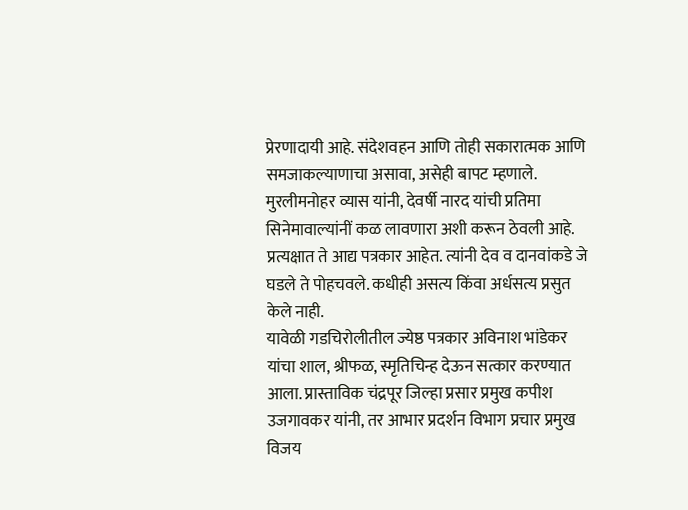प्रेरणादायी आहे. संदेशवहन आणि तोही सकारात्मक आणि समजाकल्याणाचा असावा, असेही बापट म्हणाले.
मुरलीमनोहर व्यास यांनी, देवर्षी नारद यांची प्रतिमा सिनेमावाल्यांनीं कळ लावणारा अशी करून ठेवली आहे. प्रत्यक्षात ते आद्य पत्रकार आहेत. त्यांनी देव व दानवांकडे जे घडले ते पोहचवले. कधीही असत्य किंवा अर्धसत्य प्रसुत केले नाही.
यावेळी गडचिरोलीतील ज्येष्ठ पत्रकार अविनाश भांडेकर यांचा शाल, श्रीफळ, स्मृतिचिन्ह देऊन सत्कार करण्यात आला. प्रास्ताविक चंद्रपूर जिल्हा प्रसार प्रमुख कपीश उजगावकर यांनी, तर आभार प्रदर्शन विभाग प्रचार प्रमुख विजय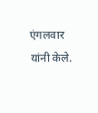एंगलवार यांनी केले.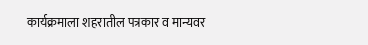कार्यक्रमाला शहरातील पत्रकार व मान्यवर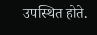उपस्थित होते.